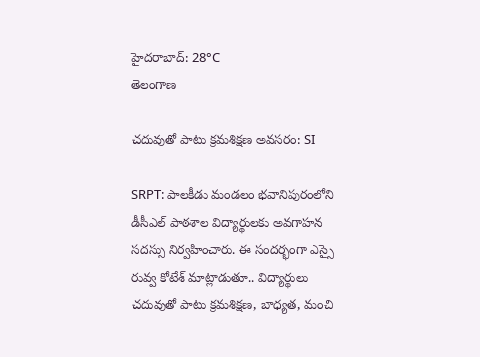హైదరాబాద్: 28°C
తెలంగాణ

చదువుతో పాటు క్రమశిక్షణ అవసరం: SI

SRPT: పాలకీడు మండలం భవానిపురంలోని డీసీఎల్ పాఠశాల విద్యార్థులకు అవగాహన సదస్సు నిర్వహించారు. ఈ సందర్భంగా ఎస్సై రువ్వ కోటేశ్ మాట్లాడుతూ.. విద్యార్థులు చదువుతో పాటు క్రమశిక్షణ, బాధ్యత, మంచి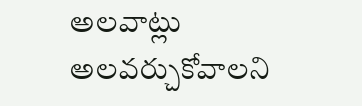అలవాట్లు అలవర్చుకోవాలని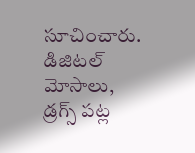సూచించారు. డిజిటల్ మోసాలు, డ్రగ్స్‌ పట్ల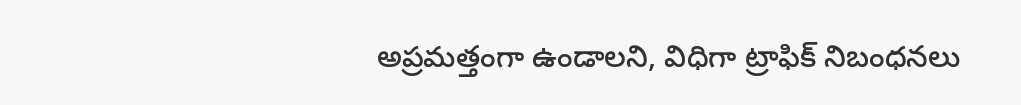అప్రమత్తంగా ఉండాలని, విధిగా ట్రాఫిక్ నిబంధనలు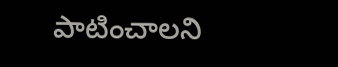పాటించాలని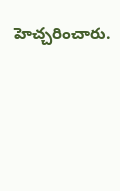హెచ్చరించారు.